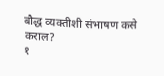बौद्ध व्यक्तीशी संभाषण कसे कराल?
१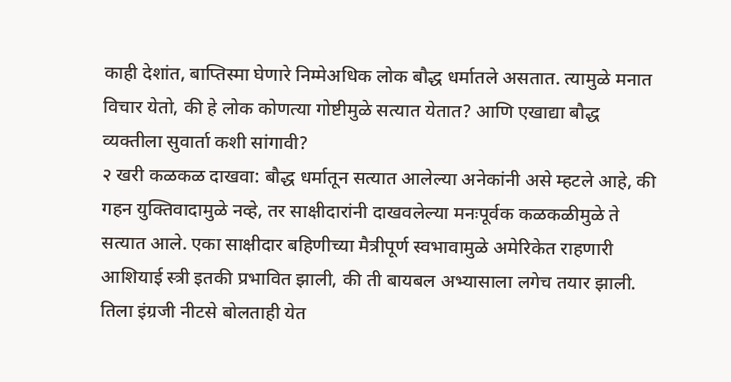काही देशांत, बाप्तिस्मा घेणारे निम्मेअधिक लोक बौद्ध धर्मातले असतात. त्यामुळे मनात विचार येतो, की हे लोक कोणत्या गोष्टीमुळे सत्यात येतात? आणि एखाद्या बौद्ध व्यक्तीला सुवार्ता कशी सांगावी?
२ खरी कळकळ दाखवा: बौद्ध धर्मातून सत्यात आलेल्या अनेकांनी असे म्हटले आहे, की गहन युक्तिवादामुळे नव्हे, तर साक्षीदारांनी दाखवलेल्या मनःपूर्वक कळकळीमुळे ते सत्यात आले. एका साक्षीदार बहिणीच्या मैत्रीपूर्ण स्वभावामुळे अमेरिकेत राहणारी आशियाई स्त्री इतकी प्रभावित झाली, की ती बायबल अभ्यासाला लगेच तयार झाली. तिला इंग्रजी नीटसे बोलताही येत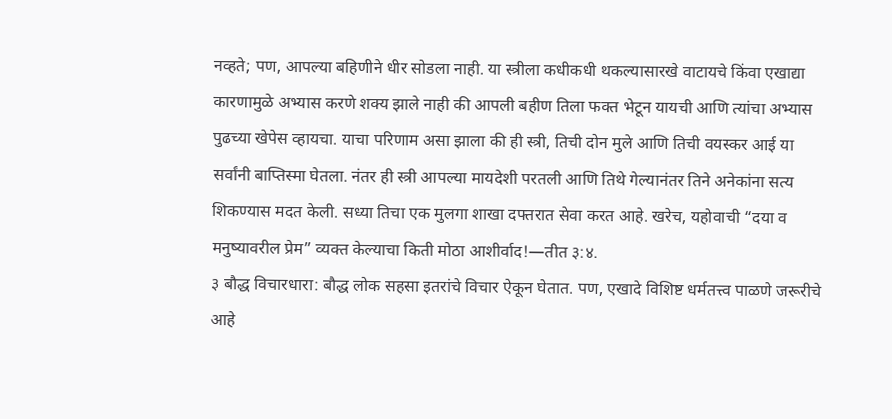नव्हते; पण, आपल्या बहिणीने धीर सोडला नाही. या स्त्रीला कधीकधी थकल्यासारखे वाटायचे किंवा एखाद्या कारणामुळे अभ्यास करणे शक्य झाले नाही की आपली बहीण तिला फक्त भेटून यायची आणि त्यांचा अभ्यास पुढच्या खेपेस व्हायचा. याचा परिणाम असा झाला की ही स्त्री, तिची दोन मुले आणि तिची वयस्कर आई या सर्वांनी बाप्तिस्मा घेतला. नंतर ही स्त्री आपल्या मायदेशी परतली आणि तिथे गेल्यानंतर तिने अनेकांना सत्य शिकण्यास मदत केली. सध्या तिचा एक मुलगा शाखा दफ्तरात सेवा करत आहे. खरेच, यहोवाची “दया व मनुष्यावरील प्रेम” व्यक्त केल्याचा किती मोठा आशीर्वाद!—तीत ३:४.
३ बौद्ध विचारधारा: बौद्ध लोक सहसा इतरांचे विचार ऐकून घेतात. पण, एखादे विशिष्ट धर्मतत्त्व पाळणे जरूरीचे आहे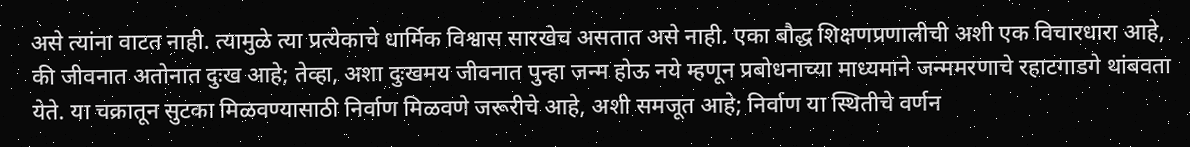असे त्यांना वाटत नाही. त्यामुळे त्या प्रत्येकाचे धार्मिक विश्वास सारखेच असतात असे नाही. एका बौद्ध शिक्षणप्रणालीची अशी एक विचारधारा आहे, की जीवनात अतोनात दुःख आहे; तेव्हा, अशा दुःखमय जीवनात पुन्हा जन्म होऊ नये म्हणून प्रबोधनाच्या माध्यमाने जन्ममरणाचे रहाटगाडगे थांबवता येते. या चक्रातून सुटका मिळवण्यासाठी निर्वाण मिळवणे जरूरीचे आहे, अशी समजूत आहे; निर्वाण या स्थितीचे वर्णन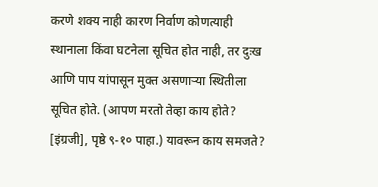करणे शक्य नाही कारण निर्वाण कोणत्याही स्थानाला किंवा घटनेला सूचित होत नाही, तर दुःख आणि पाप यांपासून मुक्त असणाऱ्या स्थितीला सूचित होते. (आपण मरतो तेव्हा काय होते? [इंग्रजी], पृष्ठे ९-१० पाहा.) यावरून काय समजते?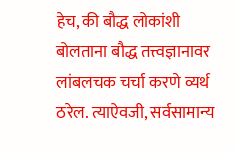हेच, की बौद्ध लोकांशी बोलताना बौद्ध तत्त्वज्ञानावर लांबलचक चर्चा करणे व्यर्थ ठरेल. त्याऐवजी, सर्वसामान्य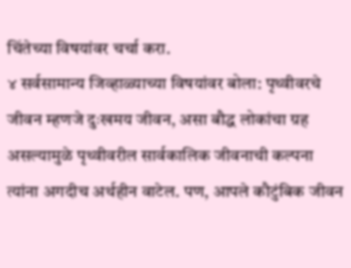चिंतेच्या विषयांवर चर्चा करा.
४ सर्वसामान्य जिव्हाळ्याच्या विषयांवर बोला: पृथ्वीवरचे जीवन म्हणजे दुःखमय जीवन, असा बौद्ध लोकांचा ग्रह असल्यामुळे पृथ्वीवरील सार्वकालिक जीवनाची कल्पना त्यांना अगदीच अर्थहीन वाटेल. पण, आपले कौटुंबिक जीवन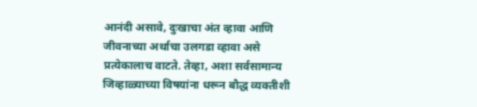आनंदी असावे, दुःखाचा अंत व्हावा आणि जीवनाच्या अर्थाचा उलगडा व्हावा असे प्रत्येकालाच वाटते. तेव्हा, अशा सर्वसामान्य जिव्हाळ्याच्या विषयांना धरून बौद्ध व्यक्तीशी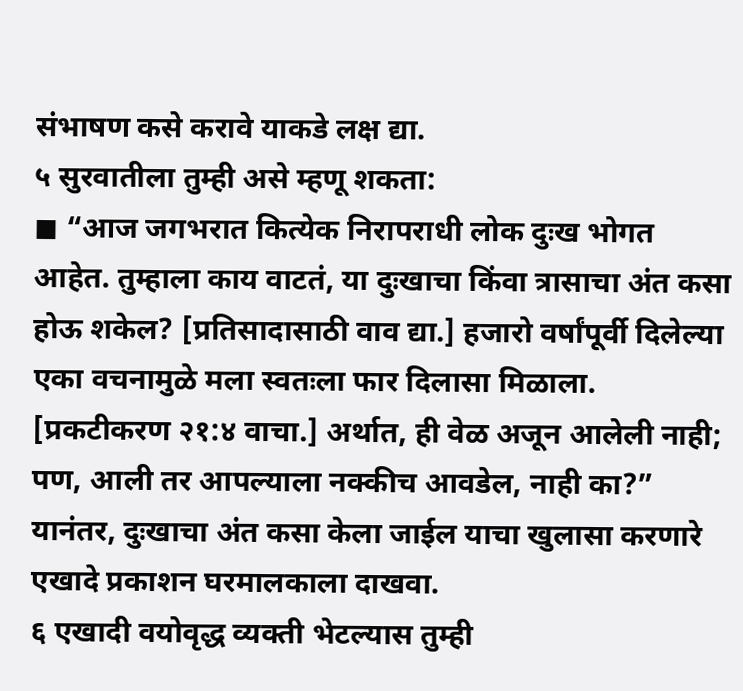संभाषण कसे करावे याकडे लक्ष द्या.
५ सुरवातीला तुम्ही असे म्हणू शकता:
◼ “आज जगभरात कित्येक निरापराधी लोक दुःख भोगत आहेत. तुम्हाला काय वाटतं, या दुःखाचा किंवा त्रासाचा अंत कसा होऊ शकेल? [प्रतिसादासाठी वाव द्या.] हजारो वर्षांपूर्वी दिलेल्या एका वचनामुळे मला स्वतःला फार दिलासा मिळाला. [प्रकटीकरण २१:४ वाचा.] अर्थात, ही वेळ अजून आलेली नाही; पण, आली तर आपल्याला नक्कीच आवडेल, नाही का?” यानंतर, दुःखाचा अंत कसा केला जाईल याचा खुलासा करणारे एखादे प्रकाशन घरमालकाला दाखवा.
६ एखादी वयोवृद्ध व्यक्ती भेटल्यास तुम्ही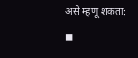असे म्हणू शकता:
◼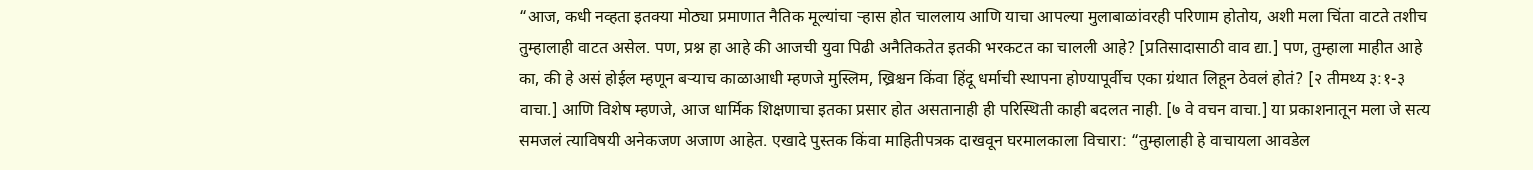“आज, कधी नव्हता इतक्या मोठ्या प्रमाणात नैतिक मूल्यांचा ऱ्हास होत चाललाय आणि याचा आपल्या मुलाबाळांवरही परिणाम होतोय, अशी मला चिंता वाटते तशीच तुम्हालाही वाटत असेल. पण, प्रश्न हा आहे की आजची युवा पिढी अनैतिकतेत इतकी भरकटत का चालली आहे? [प्रतिसादासाठी वाव द्या.] पण, तुम्हाला माहीत आहे का, की हे असं होईल म्हणून बऱ्याच काळाआधी म्हणजे मुस्लिम, ख्रिश्चन किंवा हिंदू धर्माची स्थापना होण्यापूर्वीच एका ग्रंथात लिहून ठेवलं होतं? [२ तीमथ्य ३:१-३ वाचा.] आणि विशेष म्हणजे, आज धार्मिक शिक्षणाचा इतका प्रसार होत असतानाही ही परिस्थिती काही बदलत नाही. [७ वे वचन वाचा.] या प्रकाशनातून मला जे सत्य समजलं त्याविषयी अनेकजण अजाण आहेत. एखादे पुस्तक किंवा माहितीपत्रक दाखवून घरमालकाला विचारा: “तुम्हालाही हे वाचायला आवडेल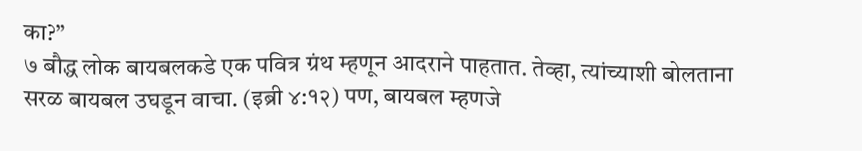का?”
७ बौद्ध लोक बायबलकडे एक पवित्र ग्रंथ म्हणून आदराने पाहतात. तेव्हा, त्यांच्याशी बोलताना सरळ बायबल उघडून वाचा. (इब्री ४:१२) पण, बायबल म्हणजे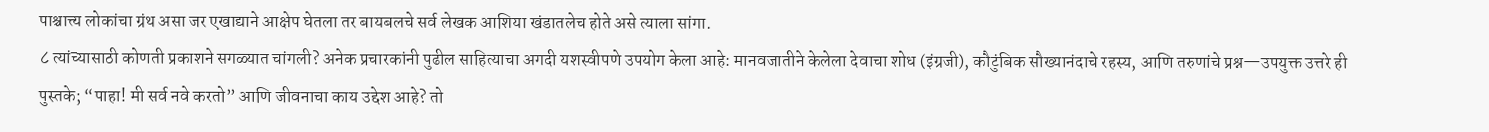पाश्चात्त्य लोकांचा ग्रंथ असा जर एखाद्याने आक्षेप घेतला तर बायबलचे सर्व लेखक आशिया खंडातलेच होते असे त्याला सांगा.
८ त्यांच्यासाठी कोणती प्रकाशने सगळ्यात चांगली? अनेक प्रचारकांनी पुढील साहित्याचा अगदी यशस्वीपणे उपयोग केला आहे: मानवजातीने केलेला देवाचा शोध (इंग्रजी), कौटुंबिक सौख्यानंदाचे रहस्य, आणि तरुणांचे प्रश्न—उपयुक्त उत्तरे ही पुस्तके; “पाहा! मी सर्व नवे करतो” आणि जीवनाचा काय उद्देश आहे? तो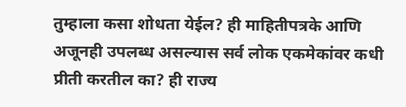तुम्हाला कसा शोधता येईल? ही माहितीपत्रके आणि अजूनही उपलब्ध असल्यास सर्व लोक एकमेकांवर कधी प्रीती करतील का? ही राज्य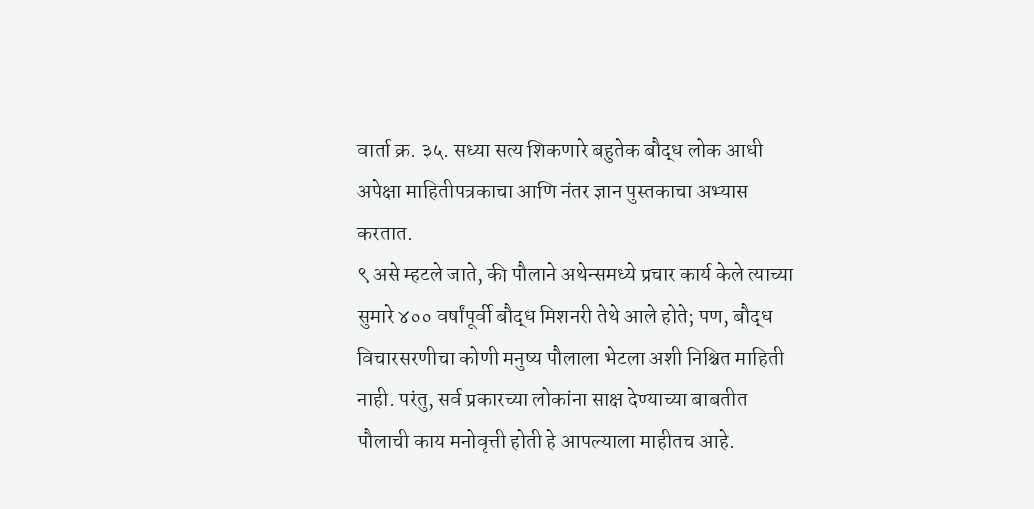वार्ता क्र. ३५. सध्या सत्य शिकणारे बहुतेक बौद्ध लोक आधी अपेक्षा माहितीपत्रकाचा आणि नंतर ज्ञान पुस्तकाचा अभ्यास करतात.
९ असे म्हटले जाते, की पौलाने अथेन्समध्ये प्रचार कार्य केले त्याच्या सुमारे ४०० वर्षांपूर्वी बौद्ध मिशनरी तेथे आले होते; पण, बौद्ध विचारसरणीचा कोणी मनुष्य पौलाला भेटला अशी निश्चित माहिती नाही. परंतु, सर्व प्रकारच्या लोकांना साक्ष देण्याच्या बाबतीत पौलाची काय मनोवृत्ती होती हे आपल्याला माहीतच आहे.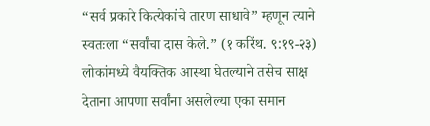“सर्व प्रकारे कित्येकांचे तारण साधावे” म्हणून त्याने स्वतःला “सर्वांचा दास केले.” (१ करिंथ. ९:१९-२३) लोकांमध्ये वैयक्तिक आस्था घेतल्याने तसेच साक्ष देताना आपणा सर्वांना असलेल्या एका समान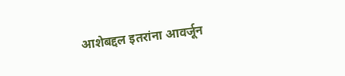आशेबद्दल इतरांना आवर्जून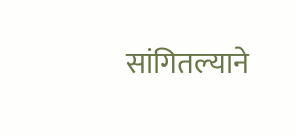सांगितल्याने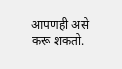आपणही असे करू शकतो.